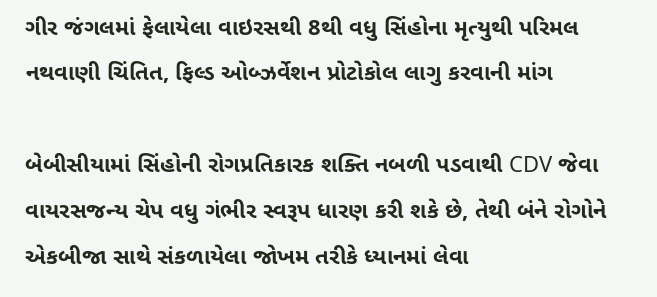ગીર જંગલમાં ફેલાયેલા વાઇરસથી 8થી વધુ સિંહોના મૃત્યુથી પરિમલ નથવાણી ચિંતિત, ફિલ્ડ ઓબ્ઝર્વેશન પ્રોટોકોલ લાગુ કરવાની માંગ

બેબીસીયામાં સિંહોની રોગપ્રતિકારક શક્તિ નબળી પડવાથી CDV જેવા વાયરસજન્ય ચેપ વધુ ગંભીર સ્વરૂપ ધારણ કરી શકે છે, તેથી બંને રોગોને એકબીજા સાથે સંકળાયેલા જોખમ તરીકે ધ્યાનમાં લેવા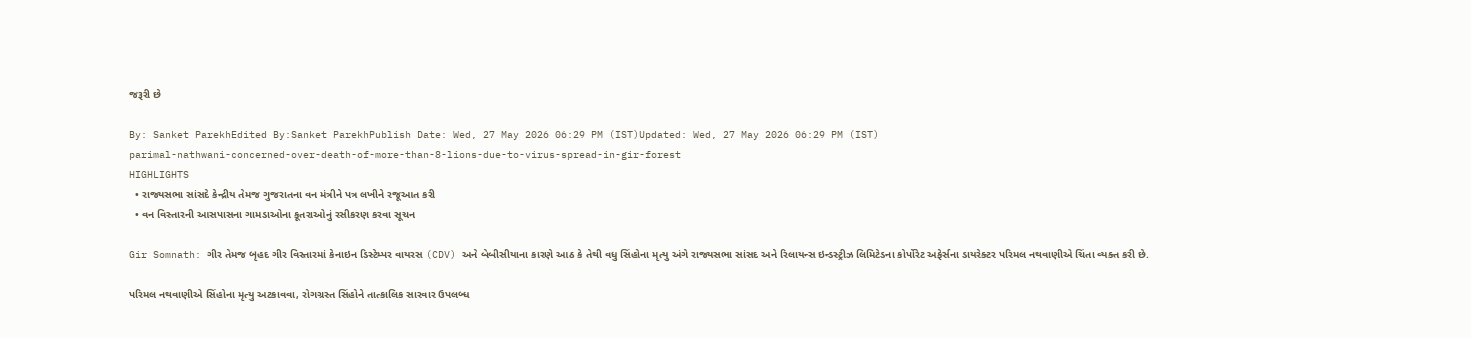જરૂરી છે

By: Sanket ParekhEdited By:Sanket ParekhPublish Date: Wed, 27 May 2026 06:29 PM (IST)Updated: Wed, 27 May 2026 06:29 PM (IST)
parimal-nathwani-concerned-over-death-of-more-than-8-lions-due-to-virus-spread-in-gir-forest
HIGHLIGHTS
  • રાજ્યસભા સાંસદે કેન્દ્રીય તેમજ ગુજરાતના વન મંત્રીને પત્ર લખીને રજૂઆત કરી
  • વન વિસ્તારની આસપાસના ગામડાઓના કૂતરાઓનું રસીકરણ કરવા સૂચન

Gir Somnath: ગીર તેમજ બૃહદ ગીર વિસ્તારમાં કેનાઇન ડિસ્ટેમ્પર વાયરસ (CDV) અને બેબીસીયાના કારણે આઠ કે તેથી વધુ સિંહોના મૃત્યુ અંગે રાજ્યસભા સાંસદ અને રિલાયન્સ ઇન્ડસ્ટ્રીઝ લિમિટેડના કોર્પોરેટ અફેર્સના ડાયરેક્ટર પરિમલ નથવાણીએ ચિંતા વ્યક્ત કરી છે.

પરિમલ નથવાણીએ સિંહોના મૃત્યુ અટકાવવા, રોગગ્રસ્ત સિંહોને તાત્કાલિક સારવાર ઉપલબ્ધ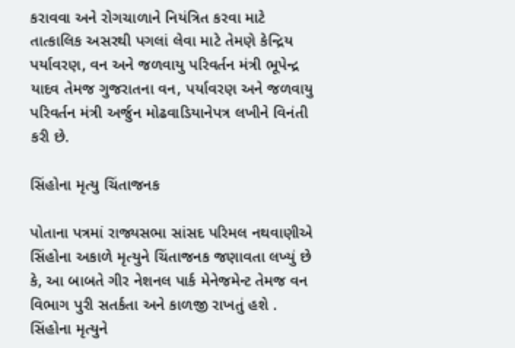કરાવવા અને રોગચાળાને નિયંત્રિત કરવા માટે તાત્કાલિક અસરથી પગલાં લેવા માટે તેમણે કેન્દ્રિય પર્યાવરણ, વન અને જળવાયુ પરિવર્તન મંત્રી ભૂપેન્દ્ર યાદવ તેમજ ગુજરાતના વન, પર્યાવરણ અને જળવાયુ પરિવર્તન મંત્રી અર્જુન મોઢવાડિયાનેપત્ર લખીને વિનંતી કરી છે.

સિંહોના મૃત્યુ ચિંતાજનક

પોતાના પત્રમાં રાજ્યસભા સાંસદ પરિમલ નથવાણીએ સિંહોના અકાળે મૃત્યુને ચિંતાજનક જણાવતા લખ્યું છે કે, આ બાબતે ગીર નેશનલ પાર્ક મેનેજમેન્ટ તેમજ વન વિભાગ પુરી સતર્કતા અને કાળજી રાખતું હશે . સિંહોના મૃત્યુને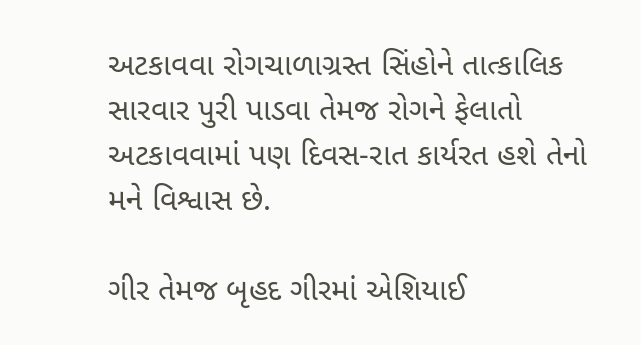અટકાવવા રોગચાળાગ્રસ્ત સિંહોને તાત્કાલિક સારવાર પુરી પાડવા તેમજ રોગને ફેલાતો અટકાવવામાં પણ દિવસ-રાત કાર્યરત હશે તેનો મને વિશ્વાસ છે.

ગીર તેમજ બૃહદ ગીરમાં એશિયાઈ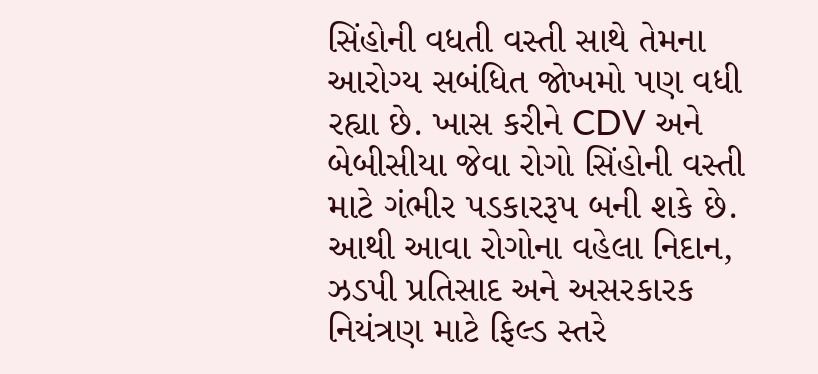સિંહોની વધતી વસ્તી સાથે તેમના આરોગ્ય સબંધિત જોખમો પણ વધી રહ્યા છે. ખાસ કરીને CDV અને બેબીસીયા જેવા રોગો સિંહોની વસ્તી માટે ગંભીર પડકારરૂપ બની શકે છે. આથી આવા રોગોના વહેલા નિદાન, ઝડપી પ્રતિસાદ અને અસરકારક નિયંત્રણ માટે ફિલ્ડ સ્તરે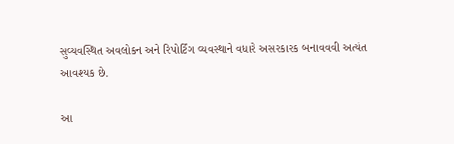સુવ્યવસ્થિત અવલોકન અને રિપોર્ટિંગ વ્યવસ્થાને વધારે અસરકારક બનાવવવી અત્યંત આવશ્યક છે.

આ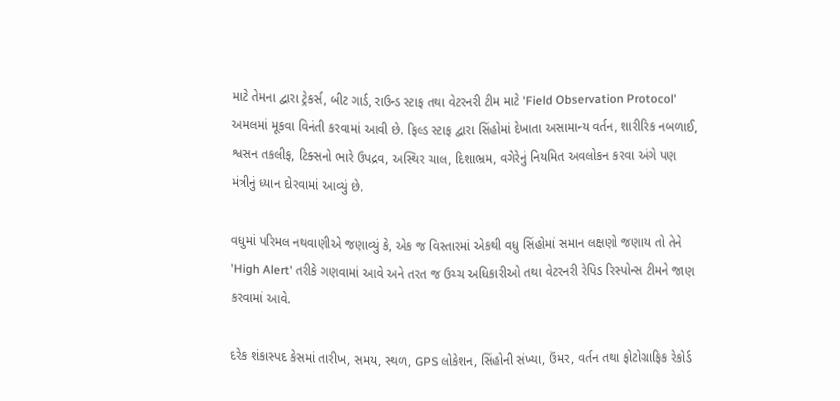માટે તેમના દ્વારા ટ્રેકર્સ, બીટ ગાર્ડ, રાઉન્ડ સ્ટાફ તથા વેટરનરી ટીમ માટે 'Field Observation Protocol' અમલમાં મૂકવા વિનંતી કરવામાં આવી છે. ફિલ્ડ સ્ટાફ દ્વારા સિંહોમાં દેખાતા અસામાન્ય વર્તન, શારીરિક નબળાઈ, શ્વસન તકલીફ, ટિક્સનો ભારે ઉપદ્રવ, અસ્થિર ચાલ, દિશાભ્રમ, વગેરેનું નિયમિત અવલોકન કરવા અંગે પણ મંત્રીનું ધ્યાન દોરવામાં આવ્યું છે.

વધુમાં પરિમલ નથવાણીએ જણાવ્યું કે, એક જ વિસ્તારમાં એકથી વધુ સિંહોમાં સમાન લક્ષણો જણાય તો તેને 'High Alert' તરીકે ગણવામાં આવે અને તરત જ ઉચ્ચ અધિકારીઓ તથા વેટરનરી રેપિડ રિસ્પોન્સ ટીમને જાણ કરવામાં આવે.

દરેક શંકાસ્પદ કેસમાં તારીખ, સમય, સ્થળ, GPS લોકેશન, સિંહોની સંખ્યા, ઉંમર, વર્તન તથા ફોટોગ્રાફિક રેકોર્ડ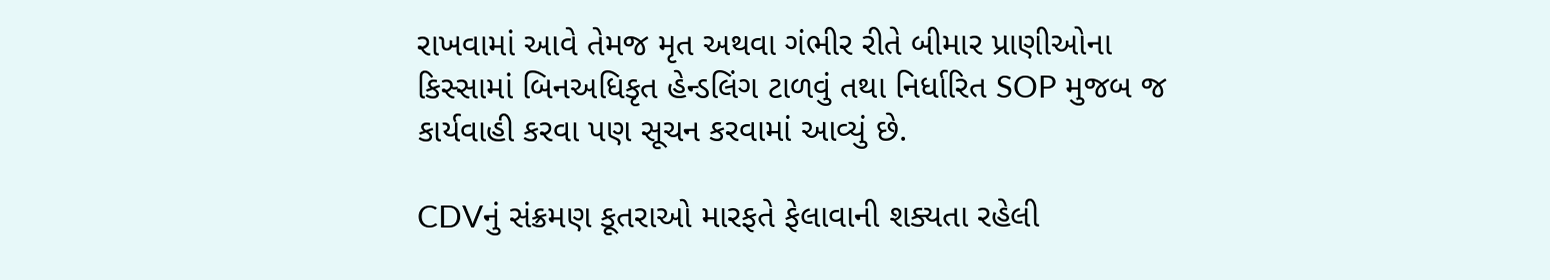રાખવામાં આવે તેમજ મૃત અથવા ગંભીર રીતે બીમાર પ્રાણીઓના કિસ્સામાં બિનઅધિકૃત હેન્ડલિંગ ટાળવું તથા નિર્ધારિત SOP મુજબ જ કાર્યવાહી કરવા પણ સૂચન કરવામાં આવ્યું છે.

CDVનું સંક્રમણ કૂતરાઓ મારફતે ફેલાવાની શક્યતા રહેલી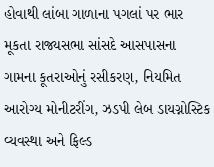હોવાથી લાંબા ગાળાના પગલાં પર ભાર મૂકતા રાજ્યસભા સાંસદે આસપાસના ગામના કૂતરાઓનું રસીકરણ, નિયમિત આરોગ્ય મોનીટરીંગ, ઝડપી લેબ ડાયગ્નોસ્ટિક વ્યવસ્થા અને ફિલ્ડ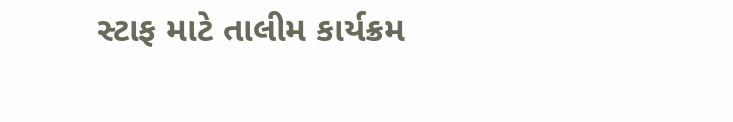સ્ટાફ માટે તાલીમ કાર્યક્રમ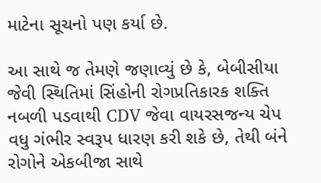માટેના સૂચનો પણ કર્યા છે.

આ સાથે જ તેમણે જણાવ્યું છે કે, બેબીસીયા જેવી સ્થિતિમાં સિંહોની રોગપ્રતિકારક શક્તિ નબળી પડવાથી CDV જેવા વાયરસજન્ય ચેપ વધુ ગંભીર સ્વરૂપ ધારણ કરી શકે છે, તેથી બંને રોગોને એકબીજા સાથે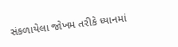સંકળાયેલા જોખમ તરીકે ધ્યાનમાં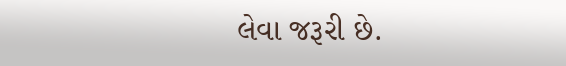લેવા જરૂરી છે.